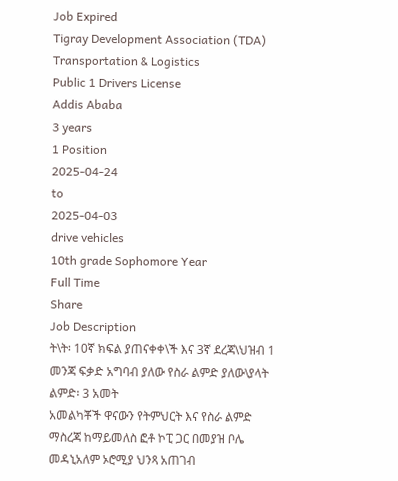Job Expired
Tigray Development Association (TDA)
Transportation & Logistics
Public 1 Drivers License
Addis Ababa
3 years
1 Position
2025-04-24
to
2025-04-03
drive vehicles
10th grade Sophomore Year
Full Time
Share
Job Description
ት\ት፡ 10ኛ ክፍል ያጠናቀቀ\ች እና 3ኛ ደረጃ\ህዝብ 1 መንጃ ፍቃድ አግባብ ያለው የስራ ልምድ ያለው\ያላት
ልምድ፡ 3 አመት
አመልካቾች ዋናውን የትምህርት እና የስራ ልምድ ማስረጃ ከማይመለስ ፎቶ ኮፒ ጋር በመያዝ ቦሌ መዳኒአለም ኦሮሚያ ህንጻ አጠገብ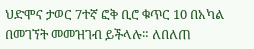ህድሞና ታወር 7ተኛ ፎቅ ቢሮ ቁጥር 10 በአካል በመገኘት መመዝገብ ይችላሉ። ለበለጠ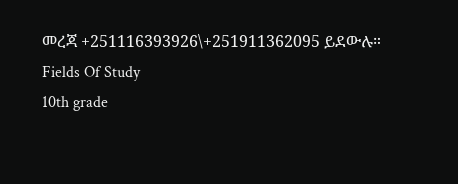መረጃ +251116393926\+251911362095 ይደውሉ።
Fields Of Study
10th grade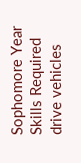Sophomore Year
Skills Required
drive vehicles